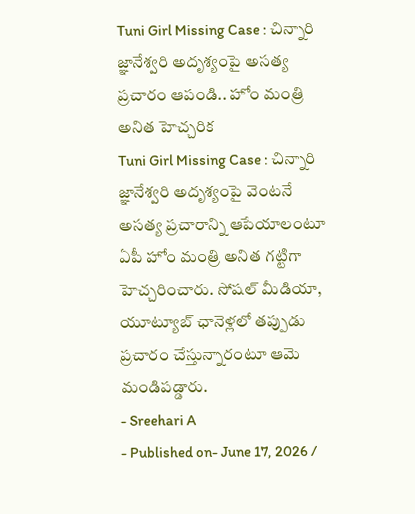Tuni Girl Missing Case : చిన్నారి జ్ఞానేశ్వరి అదృశ్యంపై అసత్య ప్రచారం ఆపండి.. హోం మంత్రి అనిత హెచ్చరిక
Tuni Girl Missing Case : చిన్నారి జ్ఞానేశ్వరి అదృశ్యంపై వెంటనే అసత్య ప్రచారాన్ని ఆపేయాలంటూ ఏపీ హోం మంత్రి అనిత గట్టిగా హెచ్చరించారు. సోషల్ మీడియా, యూట్యూబ్ ఛానెళ్లలో తప్పుడు ప్రచారం చేస్తున్నారంటూ ఆమె మండిపడ్డారు.
- Sreehari A
- Published on- June 17, 2026 /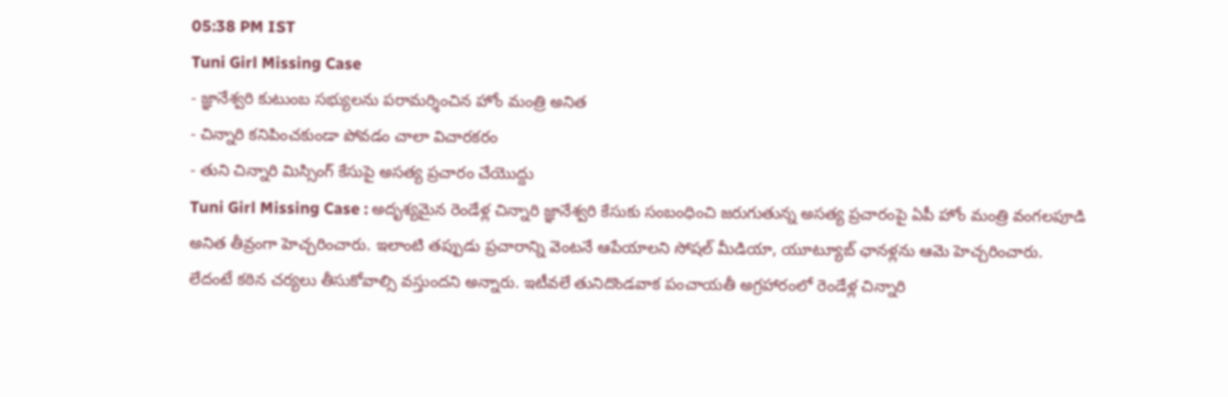05:38 PM IST
Tuni Girl Missing Case
- జ్ఞానేశ్వరి కుటుంబ సభ్యులను పరామర్శించిన హోం మంత్రి అనిత
- చిన్నారి కనిపించకుండా పోవడం చాలా విచారకరం
- తుని చిన్నారి మిస్సింగ్ కేసుపై అసత్య ప్రచారం చేయొద్దు
Tuni Girl Missing Case : అదృశ్యమైన రెండేళ్ల చిన్నారి జ్ఞానేశ్వరి కేసుకు సంబంధించి జరుగుతున్న అసత్య ప్రచారంపై ఏపీ హోం మంత్రి వంగలపూడి అనిత తీవ్రంగా హెచ్చరించారు. ఇలాంటి తప్పుడు ప్రచారాన్ని వెంటనే ఆపేయాలని సోషల్ మీడియా, యూట్యూబ్ ఛానళ్లను ఆమె హెచ్చరించారు.
లేదంటే కఠిన చర్యలు తీసుకోవాల్సి వస్తుందని అన్నారు. ఇటీవలే తునిదొండవాక పంచాయతీ అగ్రహారంలో రెండేళ్ల చిన్నారి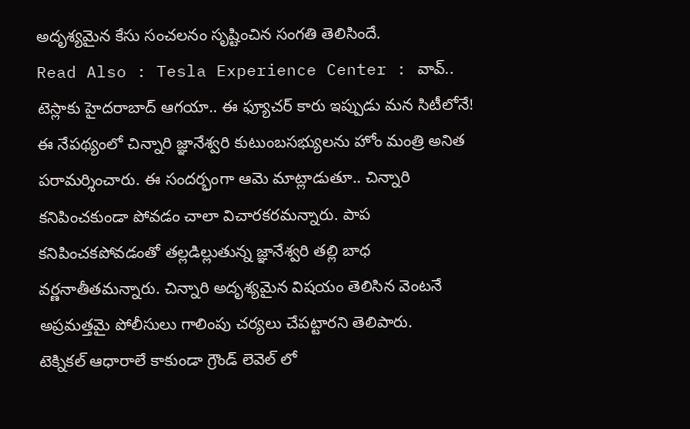అదృశ్యమైన కేసు సంచలనం సృష్టించిన సంగతి తెలిసిందే.
Read Also : Tesla Experience Center : వావ్.. టెస్లాకు హైదరాబాద్ ఆగయా.. ఈ ఫ్యూచర్ కారు ఇప్పుడు మన సిటీలోనే!
ఈ నేపథ్యంలో చిన్నారి జ్ఞానేశ్వరి కుటుంబసభ్యులను హోం మంత్రి అనిత పరామర్శించారు. ఈ సందర్భంగా ఆమె మాట్లాడుతూ.. చిన్నారి కనిపించకుండా పోవడం చాలా విచారకరమన్నారు. పాప కనిపించకపోవడంతో తల్లడిల్లుతున్న జ్ఞానేశ్వరి తల్లి బాధ వర్ణనాతీతమన్నారు. చిన్నారి అదృశ్యమైన విషయం తెలిసిన వెంటనే అప్రమత్తమై పోలీసులు గాలింపు చర్యలు చేపట్టారని తెలిపారు.
టెక్నికల్ ఆధారాలే కాకుండా గ్రౌండ్ లెవెల్ లో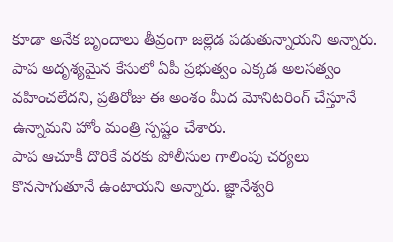కూడా అనేక బృందాలు తీవ్రంగా జల్లెడ పడుతున్నాయని అన్నారు. పాప అదృశ్యమైన కేసులో ఏపీ ప్రభుత్వం ఎక్కడ అలసత్వం వహించలేదని, ప్రతిరోజు ఈ అంశం మీద మోనిటరింగ్ చేస్తూనే ఉన్నామని హోం మంత్రి స్పష్టం చేశారు.
పాప ఆచూకీ దొరికే వరకు పోలీసుల గాలింపు చర్యలు కొనసాగుతూనే ఉంటాయని అన్నారు. జ్ఞానేశ్వరి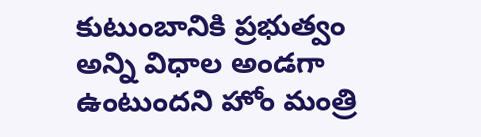కుటుంబానికి ప్రభుత్వం అన్ని విధాల అండగా ఉంటుందని హోం మంత్రి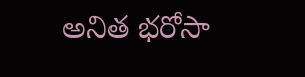అనిత భరోసా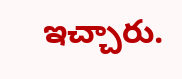ఇచ్చారు.